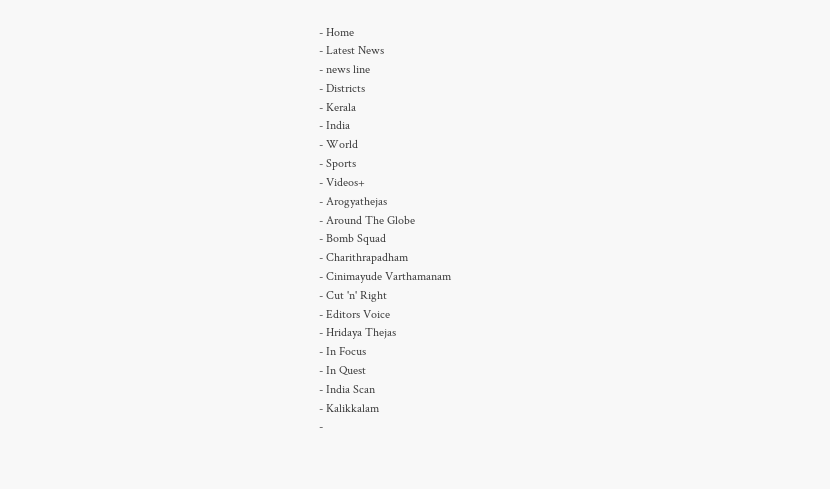- Home
- Latest News
- news line
- Districts
- Kerala
- India
- World
- Sports
- Videos+
- Arogyathejas
- Around The Globe
- Bomb Squad
- Charithrapadham
- Cinimayude Varthamanam
- Cut 'n' Right
- Editors Voice
- Hridaya Thejas
- In Focus
- In Quest
- India Scan
- Kalikkalam
-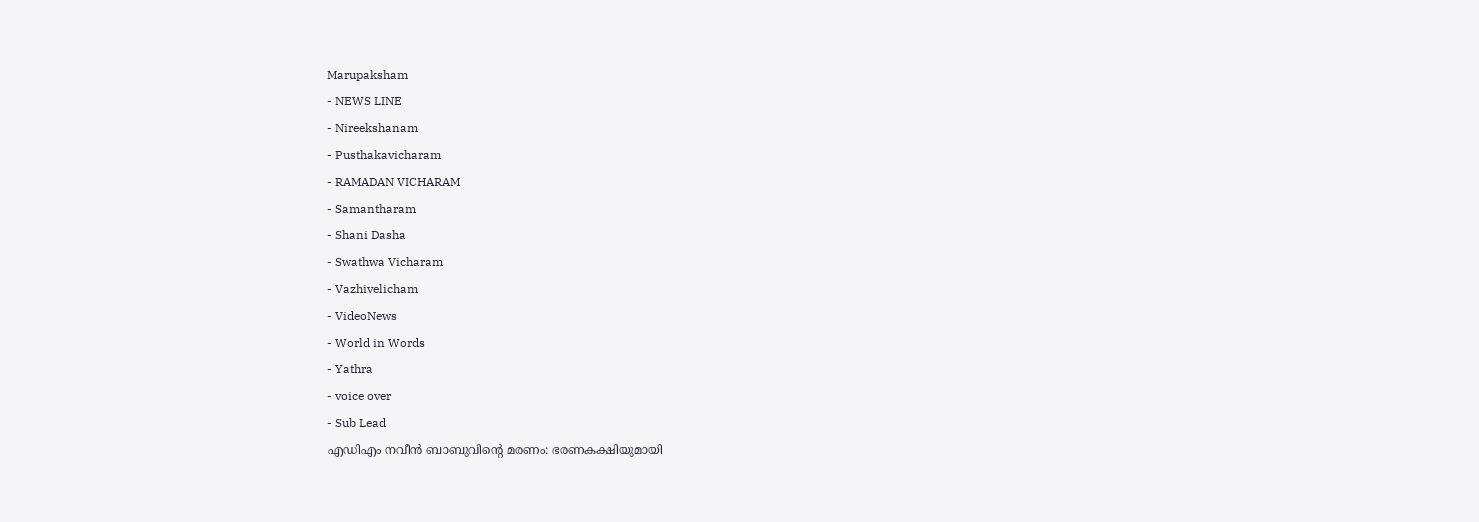Marupaksham
- NEWS LINE
- Nireekshanam
- Pusthakavicharam
- RAMADAN VICHARAM
- Samantharam
- Shani Dasha
- Swathwa Vicharam
- Vazhivelicham
- VideoNews
- World in Words
- Yathra
- voice over
- Sub Lead
എഡിഎം നവീൻ ബാബുവിൻ്റെ മരണം: ഭരണകക്ഷിയുമായി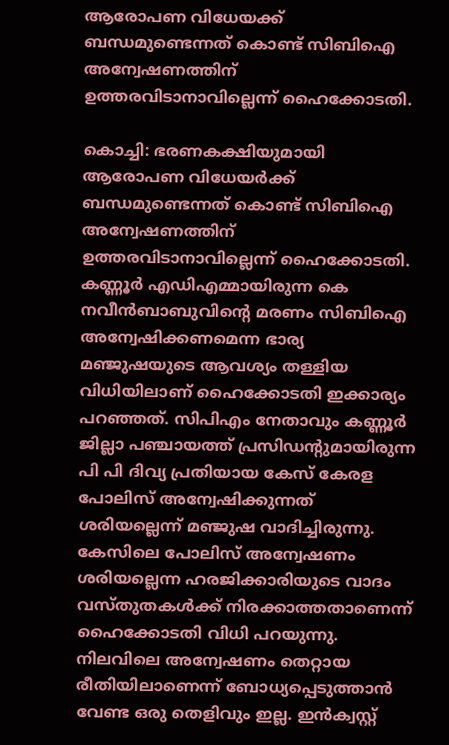ആരോപണ വിധേയക്ക് ബന്ധമുണ്ടെന്നത് കൊണ്ട് സിബിഐ അന്വേഷണത്തിന് ഉത്തരവിടാനാവില്ലെന്ന് ഹൈക്കോടതി.

കൊച്ചി: ഭരണകക്ഷിയുമായി ആരോപണ വിധേയർക്ക് ബന്ധമുണ്ടെന്നത് കൊണ്ട് സിബിഐ അന്വേഷണത്തിന് ഉത്തരവിടാനാവില്ലെന്ന് ഹൈക്കോടതി. കണ്ണൂർ എഡിഎമ്മായിരുന്ന കെ നവീൻബാബുവിൻ്റെ മരണം സിബിഐ അന്വേഷിക്കണമെന്ന ഭാര്യ മഞ്ജുഷയുടെ ആവശ്യം തള്ളിയ വിധിയിലാണ് ഹൈക്കോടതി ഇക്കാര്യം പറഞ്ഞത്. സിപിഎം നേതാവും കണ്ണൂർ ജില്ലാ പഞ്ചായത്ത് പ്രസിഡൻ്റുമായിരുന്ന പി പി ദിവ്യ പ്രതിയായ കേസ് കേരള പോലിസ് അന്വേഷിക്കുന്നത് ശരിയല്ലെന്ന് മഞ്ജുഷ വാദിച്ചിരുന്നു.
കേസിലെ പോലിസ് അന്വേഷണം ശരിയല്ലെന്ന ഹരജിക്കാരിയുടെ വാദം വസ്തുതകൾക്ക് നിരക്കാത്തതാണെന്ന് ഹൈക്കോടതി വിധി പറയുന്നു. നിലവിലെ അന്വേഷണം തെറ്റായ രീതിയിലാണെന്ന് ബോധ്യപ്പെടുത്താൻ വേണ്ട ഒരു തെളിവും ഇല്ല. ഇൻക്വസ്റ്റ്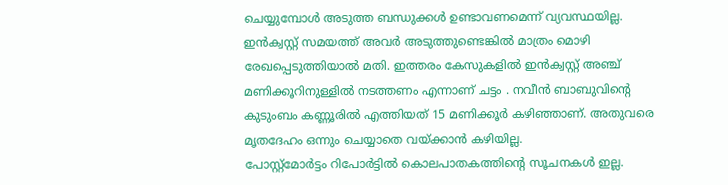ചെയ്യുമ്പോൾ അടുത്ത ബന്ധുക്കൾ ഉണ്ടാവണമെന്ന് വ്യവസ്ഥയില്ല. ഇൻക്വസ്റ്റ് സമയത്ത് അവർ അടുത്തുണ്ടെങ്കിൽ മാത്രം മൊഴി രേഖപ്പെടുത്തിയാൽ മതി. ഇത്തരം കേസുകളിൽ ഇൻക്വസ്റ്റ് അഞ്ച് മണിക്കൂറിനുള്ളിൽ നടത്തണം എന്നാണ് ചട്ടം . നവീൻ ബാബുവിൻ്റെ കുടുംബം കണ്ണൂരിൽ എത്തിയത് 15 മണിക്കൂർ കഴിഞ്ഞാണ്. അതുവരെ മൃതദേഹം ഒന്നും ചെയ്യാതെ വയ്ക്കാൻ കഴിയില്ല.
പോസ്റ്റ്മോർട്ടം റിപോർട്ടിൽ കൊലപാതകത്തിൻ്റെ സൂചനകൾ ഇല്ല.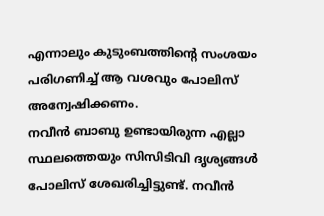എന്നാലും കുടുംബത്തിൻ്റെ സംശയം പരിഗണിച്ച് ആ വശവും പോലിസ് അന്വേഷിക്കണം.
നവീൻ ബാബു ഉണ്ടായിരുന്ന എല്ലാ സ്ഥലത്തെയും സിസിടിവി ദൃശ്യങ്ങൾ പോലിസ് ശേഖരിച്ചിട്ടുണ്ട്. നവീൻ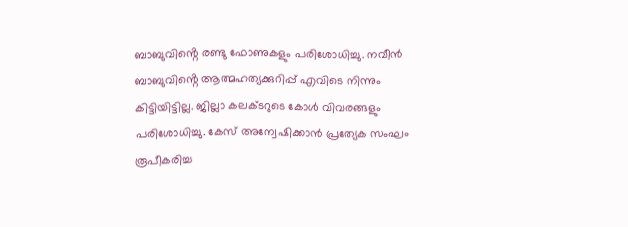ബാബുവിൻ്റെ രണ്ടു ഫോണുകളും പരിശോധിച്ചു. നവീൻ ബാബുവിൻ്റെ ആത്മഹത്യക്കുറിപ്പ് എവിടെ നിന്നും കിട്ടിയിട്ടില്ല. ജില്ലാ കലക്ടറുടെ കോൾ വിവരങ്ങളും പരിശോധിച്ചു. കേസ് അന്വേഷിക്കാൻ പ്രത്യേക സംഘം രൂപീകരിച്ച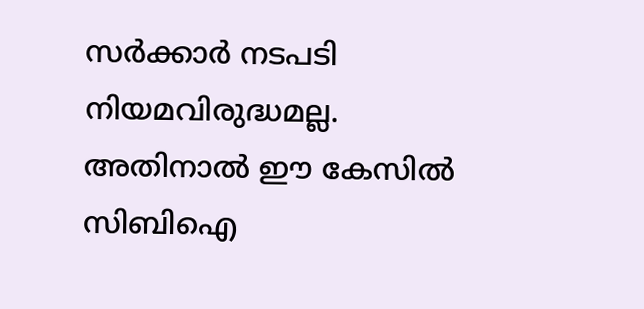സർക്കാർ നടപടി നിയമവിരുദ്ധമല്ല. അതിനാൽ ഈ കേസിൽ സിബിഐ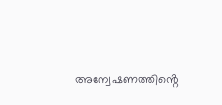അന്വേഷണത്തിൻ്റെ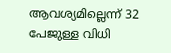ആവശ്യമില്ലെന്ന് 32 പേജുള്ള വിധി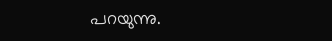പറയുന്നു.